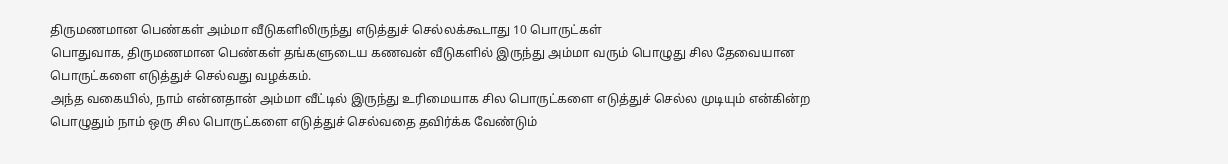திருமணமான பெண்கள் அம்மா வீடுகளிலிருந்து எடுத்துச் செல்லக்கூடாது 10 பொருட்கள்
பொதுவாக, திருமணமான பெண்கள் தங்களுடைய கணவன் வீடுகளில் இருந்து அம்மா வரும் பொழுது சில தேவையான பொருட்களை எடுத்துச் செல்வது வழக்கம்.
அந்த வகையில், நாம் என்னதான் அம்மா வீட்டில் இருந்து உரிமையாக சில பொருட்களை எடுத்துச் செல்ல முடியும் என்கின்ற பொழுதும் நாம் ஒரு சில பொருட்களை எடுத்துச் செல்வதை தவிர்க்க வேண்டும்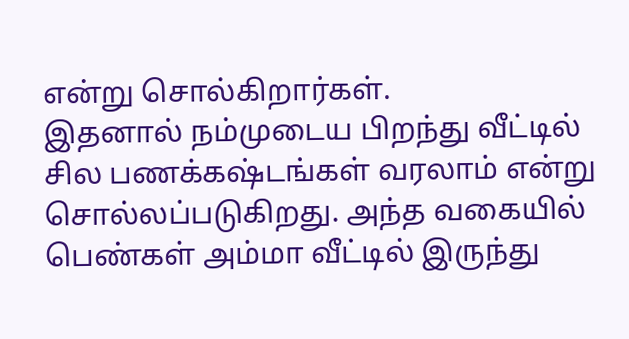என்று சொல்கிறார்கள்.
இதனால் நம்முடைய பிறந்து வீட்டில் சில பணக்கஷ்டங்கள் வரலாம் என்று சொல்லப்படுகிறது. அந்த வகையில் பெண்கள் அம்மா வீட்டில் இருந்து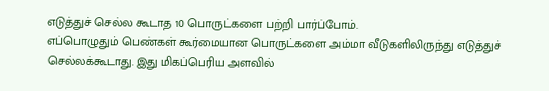எடுத்துச் செல்ல கூடாத 10 பொருட்களை பற்றி பார்ப்போம்.
எப்பொழுதும் பெண்கள் கூர்மையான பொருட்களை அம்மா வீடுகளிலிருந்து எடுத்துச் செல்லக்கூடாது. இது மிகப்பெரிய அளவில்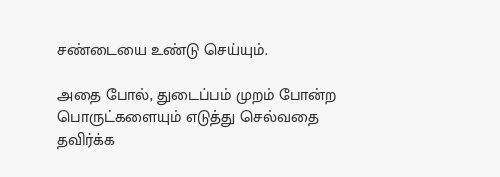சண்டையை உண்டு செய்யும்.

அதை போல், துடைப்பம் முறம் போன்ற பொருட்களையும் எடுத்து செல்வதை தவிர்க்க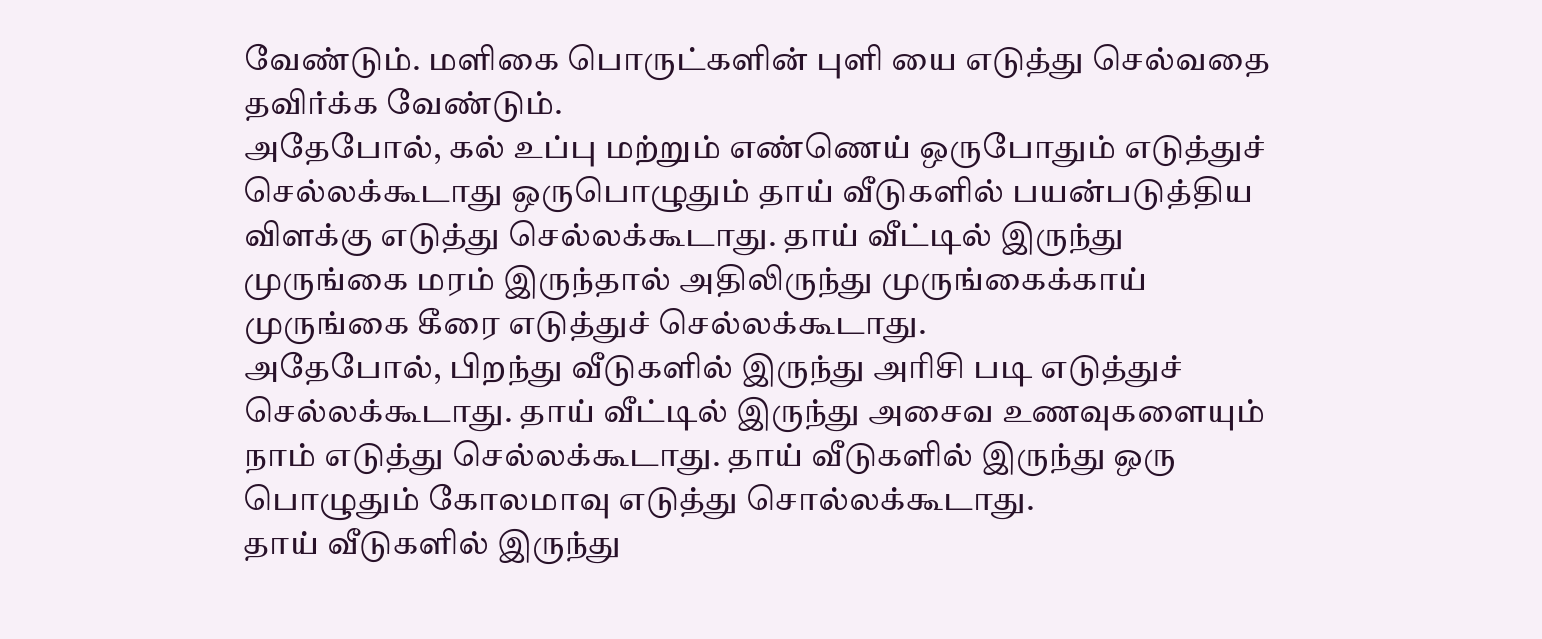வேண்டும். மளிகை பொருட்களின் புளி யை எடுத்து செல்வதை தவிர்க்க வேண்டும்.
அதேபோல், கல் உப்பு மற்றும் எண்ணெய் ஒருபோதும் எடுத்துச் செல்லக்கூடாது ஒருபொழுதும் தாய் வீடுகளில் பயன்படுத்திய விளக்கு எடுத்து செல்லக்கூடாது. தாய் வீட்டில் இருந்து முருங்கை மரம் இருந்தால் அதிலிருந்து முருங்கைக்காய் முருங்கை கீரை எடுத்துச் செல்லக்கூடாது.
அதேபோல், பிறந்து வீடுகளில் இருந்து அரிசி படி எடுத்துச் செல்லக்கூடாது. தாய் வீட்டில் இருந்து அசைவ உணவுகளையும் நாம் எடுத்து செல்லக்கூடாது. தாய் வீடுகளில் இருந்து ஒரு பொழுதும் கோலமாவு எடுத்து சொல்லக்கூடாது.
தாய் வீடுகளில் இருந்து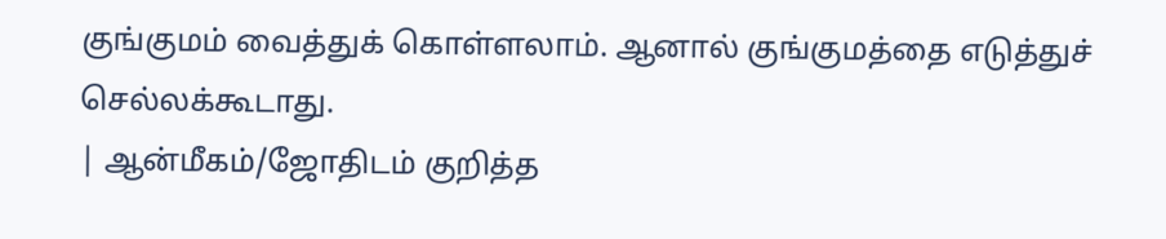குங்குமம் வைத்துக் கொள்ளலாம். ஆனால் குங்குமத்தை எடுத்துச் செல்லக்கூடாது.
| ஆன்மீகம்/ஜோதிடம் குறித்த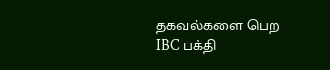தகவல்களை பெற IBC பக்தி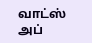வாட்ஸ் அப்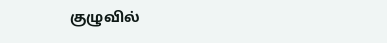குழுவில்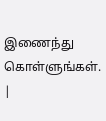இணைந்து கொள்ளுங்கள். |